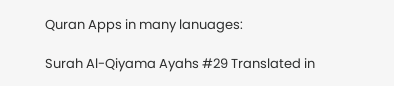Quran Apps in many lanuages:

Surah Al-Qiyama Ayahs #29 Translated in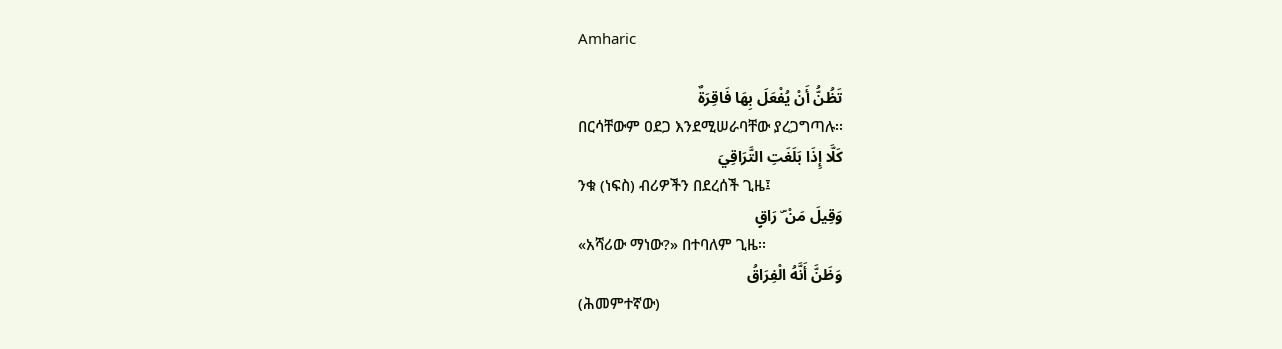Amharic

تَظُنُّ أَنْ يُفْعَلَ بِهَا فَاقِرَةٌ
በርሳቸውም ዐደጋ እንደሚሠራባቸው ያረጋግጣሉ፡፡
كَلَّا إِذَا بَلَغَتِ التَّرَاقِيَ
ንቁ (ነፍስ) ብሪዎችን በደረሰች ጊዜ፤
وَقِيلَ مَنْ ۜ رَاقٍ
«አሻሪው ማነው?» በተባለም ጊዜ፡፡
وَظَنَّ أَنَّهُ الْفِرَاقُ
(ሕመምተኛው)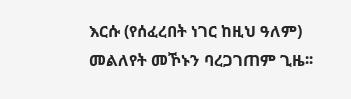እርሱ (የሰፈረበት ነገር ከዚህ ዓለም) መልለየት መኾኑን ባረጋገጠም ጊዜ፡፡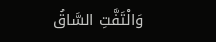وَالْتَفَّتِ السَّاقُ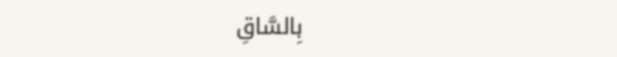بِالسَّاقِ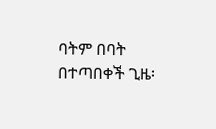ባትም በባት በተጣበቀች ጊዜ፡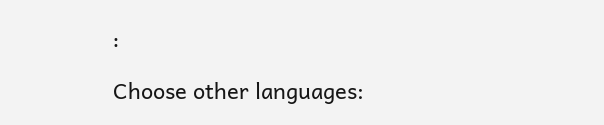፡

Choose other languages: